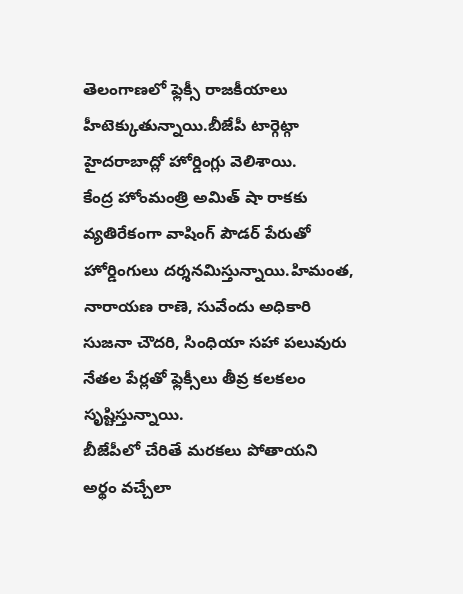తెలంగాణలో ఫ్లెక్సీ రాజకీయాలు హీటెక్కుతున్నాయి.బీజేపీ టార్గెట్గా హైదరాబాద్లో హోర్డింగ్లు వెలిశాయి.
కేంద్ర హోంమంత్రి అమిత్ షా రాకకు వ్యతిరేకంగా వాషింగ్ పౌడర్ పేరుతో హోర్డింగులు దర్శనమిస్తున్నాయి.హిమంత, నారాయణ రాణె, సువేందు అధికారి సుజనా చౌదరి, సింధియా సహా పలువురు నేతల పేర్లతో ఫ్లెక్సీలు తీవ్ర కలకలం సృష్టిస్తున్నాయి.
బీజేపీలో చేరితే మరకలు పోతాయని అర్థం వచ్చేలా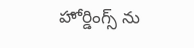హోర్డింగ్స్ ను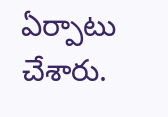ఏర్పాటు చేశారు.